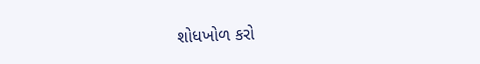શોધખોળ કરો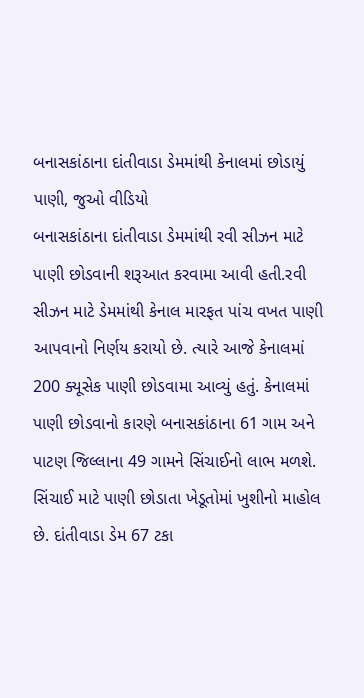બનાસકાંઠાના દાંતીવાડા ડેમમાંથી કેનાલમાં છોડાયું પાણી, જુઓ વીડિયો
બનાસકાંઠાના દાંતીવાડા ડેમમાંથી રવી સીઝન માટે પાણી છોડવાની શરૂઆત કરવામા આવી હતી.રવી સીઝન માટે ડેમમાંથી કેનાલ મારફત પાંચ વખત પાણી આપવાનો નિર્ણય કરાયો છે. ત્યારે આજે કેનાલમાં 200 ક્યૂસેક પાણી છોડવામા આવ્યું હતું. કેનાલમાં પાણી છોડવાનો કારણે બનાસકાંઠાના 61 ગામ અને પાટણ જિલ્લાના 49 ગામને સિંચાઈનો લાભ મળશે. સિંચાઈ માટે પાણી છોડાતા ખેડૂતોમાં ખુશીનો માહોલ છે. દાંતીવાડા ડેમ 67 ટકા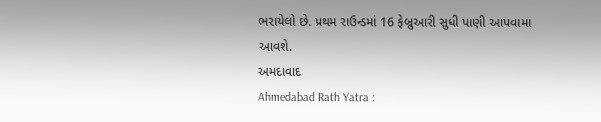ભરાયેલો છે. પ્રથમ રાઉન્ડમાં 16 ફેબ્રુઆરી સુધી પાણી આપવામા આવશે.
અમદાવાદ
Ahmedabad Rath Yatra :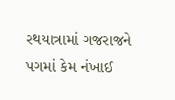રથયાત્રામાં ગજરાજને પગમાં કેમ નંખાઈ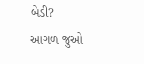બેડી?
આગળ જુઓ